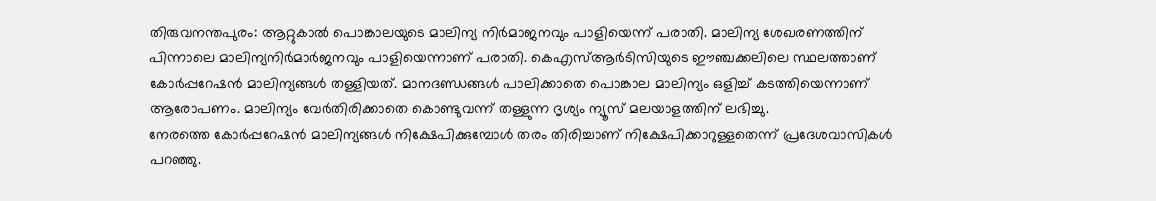തിരുവനന്തപുരം: ആറ്റുകാൽ പൊങ്കാലയുടെ മാലിന്യ നിർമാജനവും പാളിയെന്ന് പരാതി. മാലിന്യ ശേഖരണത്തിന് പിന്നാലെ മാലിന്യനിർമാർജനവും പാളിയെന്നാണ് പരാതി. കെഎസ്ആർടിസിയുടെ ഈഞ്ചക്കലിലെ സ്ഥലത്താണ് കോർപ്പറേഷൻ മാലിന്യങ്ങൾ തള്ളിയത്. മാനദണ്ഡങ്ങൾ പാലിക്കാതെ പൊങ്കാല മാലിന്യം ഒളിച്ച് കടത്തിയെന്നാണ് ആരോപണം. മാലിന്യം വേർതിരിക്കാതെ കൊണ്ടുവന്ന് തള്ളുന്ന ദൃശ്യം ന്യൂസ് മലയാളത്തിന് ലഭിച്ചു.
നേരത്തെ കോർപ്പറേഷൻ മാലിന്യങ്ങൾ നിക്ഷേപിക്കുമ്പോൾ തരം തിരിച്ചാണ് നിക്ഷേപിക്കാറുള്ളതെന്ന് പ്രദേശവാസികൾ പറഞ്ഞു.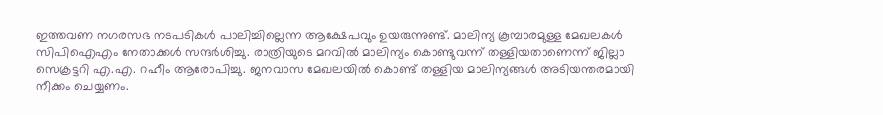ഇത്തവണ നഗരസഭ നടപടികൾ പാലിച്ചില്ലെന്ന ആക്ഷേപവും ഉയരുന്നുണ്ട്. മാലിന്യ കൂമ്പാരമുള്ള മേഖലകൾ സിപിഐഎം നേതാക്കൾ സന്ദർശിച്ചു. രാത്രിയുടെ മറവിൽ മാലിന്യം കൊണ്ടുവന്ന് തള്ളിയതാണെന്ന് ജില്ലാ സെക്രട്ടറി എ.എ. റഹീം ആരോപിച്ചു. ജനവാസ മേഖലയിൽ കൊണ്ട് തള്ളിയ മാലിന്യങ്ങൾ അടിയന്തരമായി നീക്കം ചെയ്യണം.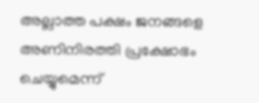അല്ലാത്ത പക്ഷം ജനങ്ങളെ അണിനിരത്തി പ്രക്ഷോഭം ചെയ്യുമെന്ന്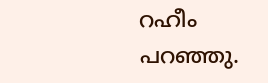റഹീം പറഞ്ഞു.